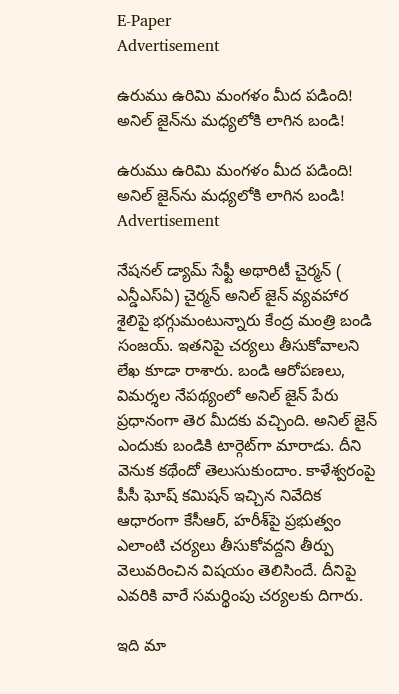E-Paper
Advertisement

ఉరుము ఉరిమి మంగ‌ళం మీద ప‌డింది! అనిల్ జైన్‌ను మ‌ధ్య‌లోకి లాగిన బండి!

ఉరుము ఉరిమి మంగ‌ళం మీద ప‌డింది! అనిల్ జైన్‌ను మ‌ధ్య‌లోకి లాగిన బండి!
Advertisement

నేష‌న‌ల్ డ్యామ్ సేఫ్టీ అథారిటీ చైర్మ‌న్ ( ఎన్డీఎస్ఏ) చైర్మ‌న్ అనిల్ జైన్ వ్య‌వ‌హార శైలిపై భ‌గ్గుమంటున్నారు కేంద్ర మంత్రి బండి సంజ‌య్‌. ఇత‌నిపై చ‌ర్య‌లు తీసుకోవాల‌ని లేఖ కూడా రాశారు. బండి ఆరోప‌ణ‌లు, విమర్శ‌ల నేప‌థ్యంలో అనిల్ జైన్ పేరు ప్ర‌ధానంగా తెర మీద‌కు వ‌చ్చింది. అనిల్ జైన్ ఎందుకు బండికి టార్గెట్‌గా మారాడు. దీని వెనుక క‌థేందో తెలుసుకుందాం. కాళేశ్వ‌రంపై పీసీ ఘోష్ క‌మిష‌న్ ఇచ్చిన నివేదిక ఆధారంగా కేసీఆర్, హ‌రీశ్‌పై ప్ర‌భుత్వం ఎలాంటి చ‌ర్య‌లు తీసుకోవ‌ద్ద‌ని తీర్పు వెలువ‌రించిన విష‌యం తెలిసిందే. దీనిపై ఎవ‌రికి వారే స‌మ‌ర్థింపు చ‌ర్య‌ల‌కు దిగారు.

ఇది మా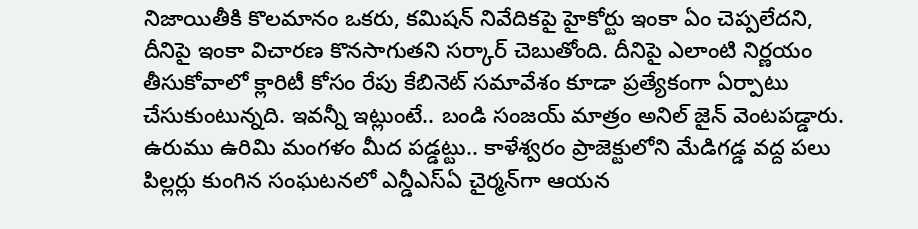నిజాయితీకి కొల‌మానం ఒక‌రు, క‌మిష‌న్ నివేదిక‌పై హైకోర్టు ఇంకా ఏం చెప్ప‌లేద‌ని, దీనిపై ఇంకా విచార‌ణ కొన‌సాగుత‌ని స‌ర్కార్ చెబుతోంది. దీనిపై ఎలాంటి నిర్ణ‌యం తీసుకోవాలో క్లారిటీ కోసం రేపు కేబినెట్ స‌మావేశం కూడా ప్ర‌త్యేకంగా ఏర్పాటు చేసుకుంటున్న‌ది. ఇవ‌న్నీ ఇట్లుంటే.. బండి సంజ‌య్ మాత్రం అనిల్ జైన్ వెంట‌ప‌డ్డారు. ఉరుము ఉరిమి మంగ‌ళం మీద ప‌డ్డ‌ట్టు.. కాళేశ్వ‌రం ప్రాజెక్టులోని మేడిగ‌డ్డ వ‌ద్ద ప‌లు పిల్ల‌ర్లు కుంగిన సంఘ‌ట‌న‌లో ఎన్డీఎస్ఏ చైర్మ‌న్‌గా ఆయ‌న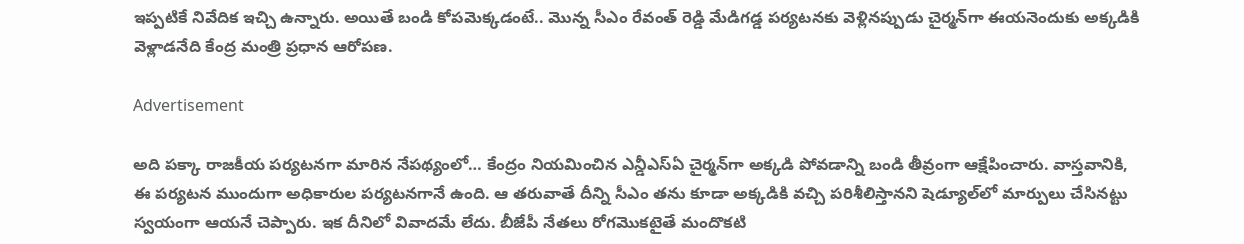ఇప్ప‌టికే నివేదిక ఇచ్చి ఉన్నారు. అయితే బండి కోప‌మెక్క‌డంటే.. మొన్న సీఎం రేవంత్ రెడ్డి మేడిగ‌డ్డ ప‌ర్య‌ట‌నకు వెళ్లిన‌ప్పుడు చైర్మ‌న్‌గా ఈయ‌నెందుకు అక్క‌డికి వెళ్లాడ‌నేది కేంద్ర మంత్రి ప్ర‌ధాన ఆరోప‌ణ‌.

Advertisement

అది ప‌క్కా రాజ‌కీయ ప‌ర్య‌ట‌న‌గా మారిన నేప‌థ్యంలో… కేంద్రం నియ‌మించిన ఎన్డీఎస్ఏ చైర్మ‌న్‌గా అక్క‌డి పోవ‌డాన్ని బండి తీవ్రంగా ఆక్షేపించారు. వాస్త‌వానికి, ఈ ప‌ర్య‌ట‌న ముందుగా అధికారుల ప‌ర్య‌ట‌న‌గానే ఉంది. ఆ త‌రువాతే దీన్ని సీఎం త‌ను కూడా అక్క‌డికి వ‌చ్చి ప‌రిశీలిస్తాన‌ని షెడ్యూల్‌లో మార్పులు చేసిన‌ట్టు స్వ‌యంగా ఆయ‌నే చెప్పారు. ఇక దీనిలో వివాద‌మే లేదు. బీజేపీ నేత‌లు రోగ‌మొక‌టైతే మందొక‌టి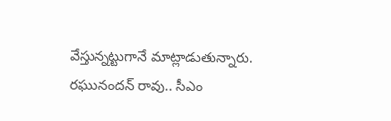వేస్తున్న‌ట్టుగానే మాట్లాడుతున్నారు. ర‌ఘునంద‌న్ రావు.. సీఎం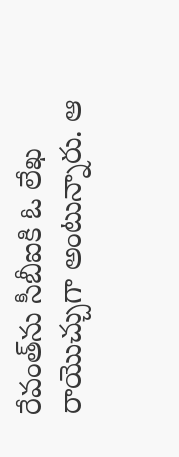రేవంత్‌ను సీబీఐకి ఓ లేఖ రాయొచ్చుగా అంటున్నారు. ఆ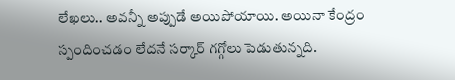లేఖ‌లు.. అవ‌న్నీ అప్పుడే అయిపోయాయి. అయినా కేంద్రం స్పందించడం లేద‌నే స‌ర్కార్ గ‌గ్గోలు పెడుతున్న‌ది.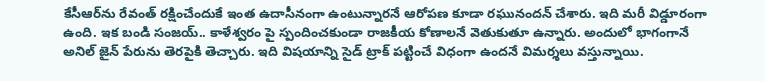కేసీఆర్‌ను రేవంత్ ర‌క్షించేందుకే ఇంత ఉదాసీనంగా ఉంటున్నార‌నే ఆరోప‌ణ కూడా ర‌ఘునంద‌న్ చేశారు. ఇది మ‌రీ విడ్డూరంగా ఉంది. ఇక బండి సంజ‌య్‌.. కాళేశ్వ‌రం పై స్పందించ‌కుండా రాజ‌కీయ కోణాల‌నే వెతుకుతూ ఉన్నారు. అందులో భాగంగానే అనిల్ జైన్ పేరును తెర‌పైకి తెచ్చారు. ఇది విష‌యాన్ని సైడ్ ట్రాక్ ప‌ట్టించే విధంగా ఉంద‌నే విమ‌ర్శ‌లు వ‌స్తున్నాయి.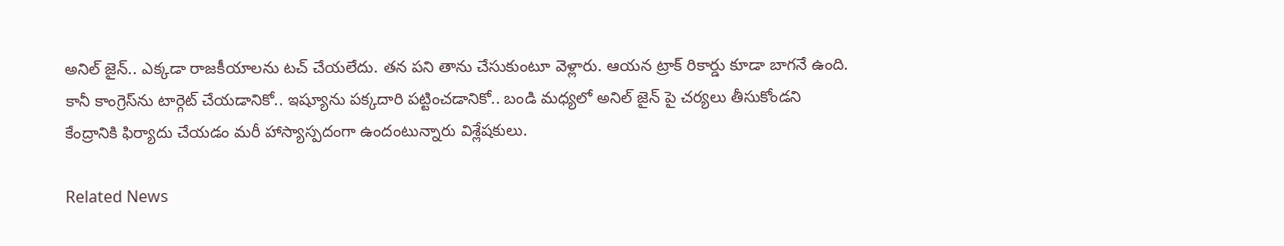అనిల్ జైన్.. ఎక్క‌డా రాజ‌కీయాల‌ను ట‌చ్ చేయ‌లేదు. త‌న ప‌ని తాను చేసుకుంటూ వెళ్లారు. ఆయ‌న ట్రాక్ రికార్డు కూడా బాగ‌నే ఉంది. కానీ కాంగ్రెస్‌ను టార్గెట్ చేయ‌డానికో.. ఇష్యూను ప‌క్క‌దారి ప‌ట్టించ‌డానికో.. బండి మ‌ధ్య‌లో అనిల్ జైన్ పై చ‌ర్య‌లు తీసుకోండ‌ని కేంద్రానికి ఫిర్యాదు చేయ‌డం మ‌రీ హాస్యాస్ప‌దంగా ఉందంటున్నారు విశ్లేష‌కులు.

Related News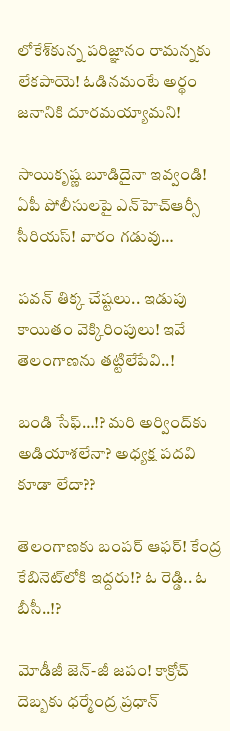లోకేశ్‌కున్న ప‌రిజ్ఞానం రామ‌న్న‌కు లేక‌పాయె! ఓడిన‌మంటే అర్థం జ‌నానికి దూర‌మ‌య్యామ‌ని!

సాయికృష్ణ బూడిదైనా ఇవ్వండి! ఏపీ పోలీసుల‌పై ఎన్‌హెచ్ఆర్సీ సీరియ‌స్‌! వారం గ‌డువు…

ప‌వ‌న్ తిక్క చేష్ట‌లు.. ఇడుపు కాయితం వెక్కిరింపులు! ఇవే తెలంగాణ‌ను త‌ట్టిలేపేవి..!

బండి సేఫ్‌…!? మ‌రి అర్వింద్‌కు అడియాశ‌లేనా? అధ్య‌క్ష ప‌ద‌వి కూడా లేదా??

తెలంగాణకు బంప‌ర్ ఆఫ‌ర్‌! కేంద్ర కేబినెట్‌లోకి ఇద్ద‌రు!? ఓ రెడ్డి.. ఓ బీసీ..!?

మోడీజీ జెన్‌-జీ జ‌పం! కాక్రోచ్ దెబ్బ‌కు ధ‌ర్మేంద్ర ప్ర‌ధాన్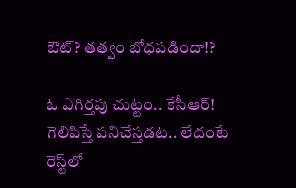ఔట్‌? త‌త్వం బోధ‌ప‌డిందా!?

ఓ ఎగిర్త‌పు చుట్టం.. కేసీఆర్‌! గెలిపిస్తే ప‌నిచేస్త‌డ‌ట‌.. లేదంటే రెస్ట్‌లో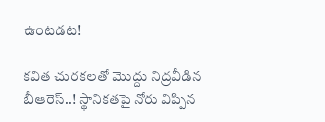ఉంట‌డ‌ట‌!

క‌విత చుర‌క‌ల‌తో మొద్దు నిద్ర‌వీడిన బీఆరెస్‌..! స్థానిక‌త‌పై నోరు విప్పిన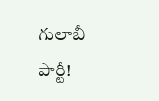గులాబీ పార్టీ!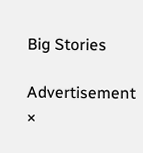Big Stories

Advertisement
×